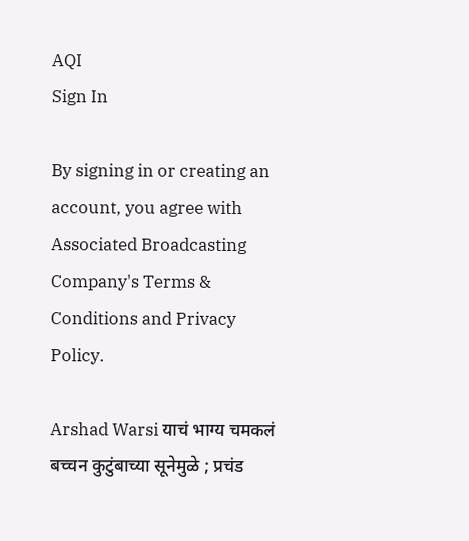AQI
Sign In

By signing in or creating an account, you agree with Associated Broadcasting Company's Terms & Conditions and Privacy Policy.

Arshad Warsi याचं भाग्य चमकलं बच्चन कुटुंबाच्या सूनेमुळे ; प्रचंड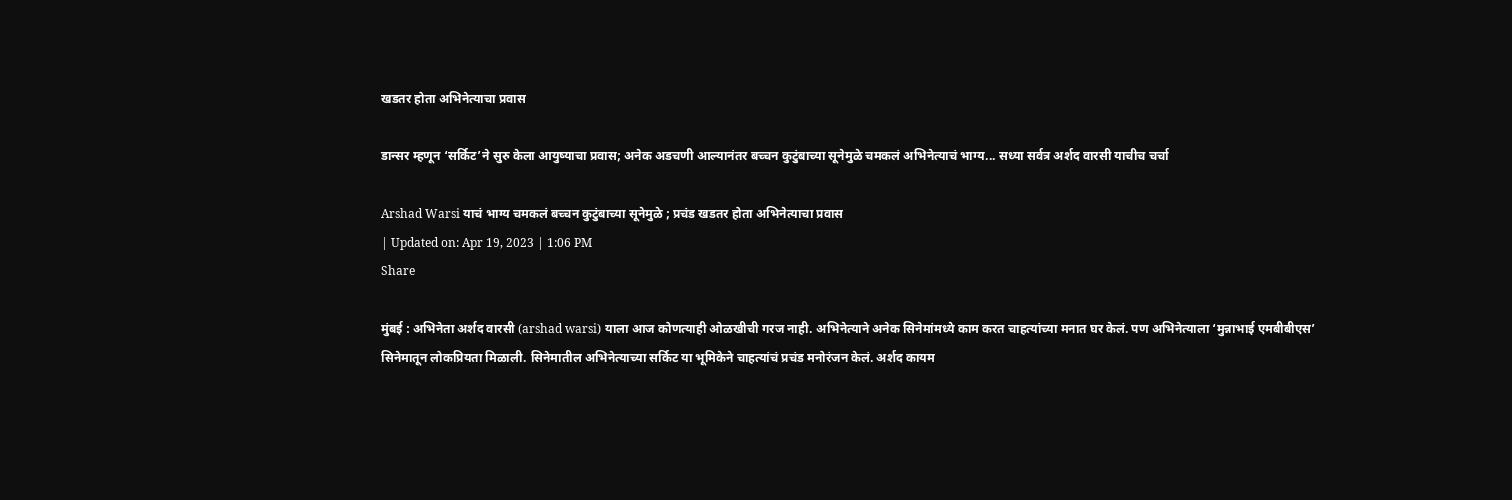खडतर होता अभिनेत्याचा प्रवास

डान्सर म्हणून ‘सर्किट’ने सुरु केला आयुष्याचा प्रवास; अनेक अडचणी आल्यानंतर बच्चन कुटुंबाच्या सूनेमुळे चमकलं अभिनेत्याचं भाग्य... सध्या सर्वत्र अर्शद वारसी याचीच चर्चा

Arshad Warsi याचं भाग्य चमकलं बच्चन कुटुंबाच्या सूनेमुळे ; प्रचंड खडतर होता अभिनेत्याचा प्रवास
| Updated on: Apr 19, 2023 | 1:06 PM
Share

मुंबई : अभिनेता अर्शद वारसी (arshad warsi) याला आज कोणत्याही ओळखीची गरज नाही. अभिनेत्याने अनेक सिनेमांमध्ये काम करत चाहत्यांच्या मनात घर केलं. पण अभिनेत्याला ‘मुन्नाभाई एमबीबीएस’ सिनेमातून लोकप्रियता मिळाली. सिनेमातील अभिनेत्याच्या सर्किट या भूमिकेने चाहत्यांचं प्रचंड मनोरंजन केलं. अर्शद कायम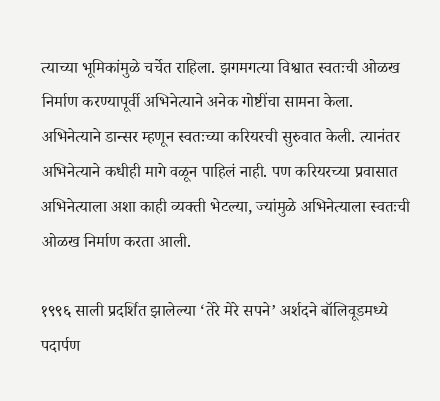त्याच्या भूमिकांमुळे चर्चेत राहिला. झगमगत्या विश्वात स्वतःची ओळख निर्माण करण्यापूर्वी अभिनेत्याने अनेक गोष्टींचा सामना केला. अभिनेत्याने डान्सर म्हणून स्वतःच्या करियरची सुरुवात केली. त्यानंतर अभिनेत्याने कधीही मागे वळून पाहिलं नाही. पण करियरच्या प्रवासात अभिनेत्याला अशा काही व्यक्ती भेटल्या, ज्यांमुळे अभिनेत्याला स्वतःची ओळख निर्माण करता आली.

१९९६ साली प्रदर्शित झालेल्या ‘तेरे मेरे सपने’ अर्शदने बॉलिवूडमध्ये पदार्पण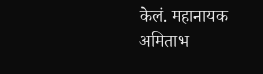केलं. महानायक अमिताभ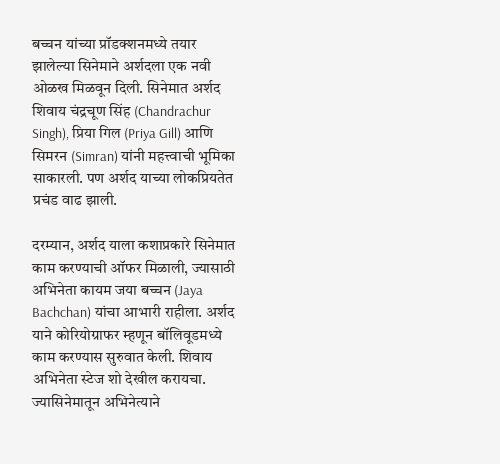बच्चन यांच्या प्रॉडक्शनमध्ये तयार झालेल्या सिनेमाने अर्शदला एक नवी ओळख मिळवून दिली. सिनेमात अर्शद शिवाय चंद्रचूण सिंह (Chandrachur Singh), प्रिया गिल (Priya Gill) आणि सिमरन (Simran) यांनी महत्त्वाची भूमिका साकारली. पण अर्शद याच्या लोकप्रियतेत प्रचंड वाढ झाली.

दरम्यान, अर्शद याला कशाप्रकारे सिनेमात काम करण्याची ऑफर मिळाली, ज्यासाठी अभिनेता कायम जया बच्चन (Jaya Bachchan) यांचा आभारी राहीला. अर्शद याने कोरियोग्राफर म्हणून बॉलिवूडमध्ये काम करण्यास सुरुवात केली. शिवाय अभिनेता स्टेज शो देखील करायचा. ज्यासिनेमातून अभिनेत्याने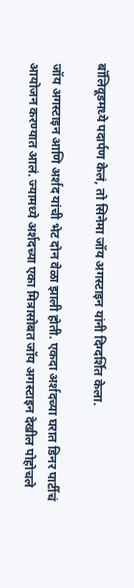बॉलिवूडमध्ये पदार्पण केलं, तो सिनेमा जॉय अगस्टाइन यांनी दिग्दर्शित केला.

जॉय अगस्टाइन आणि अर्शद यांची भेट दोन वेळा झाली होती. एकदा अर्शदच्या घरात डिनर पार्टीचं आयोजन करण्यात आलं. ज्यामध्ये अर्शदच्या एका मित्रासोबत जॉय अगस्टाइन देखील पोहोचले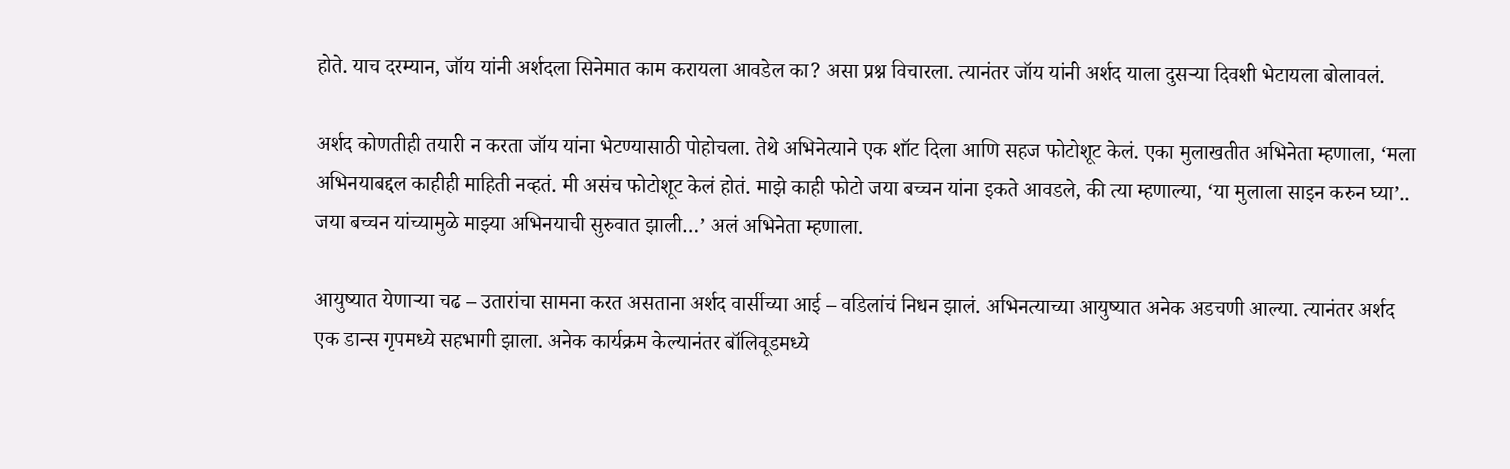होते. याच दरम्यान, जॉय यांनी अर्शदला सिनेमात काम करायला आवडेल का? असा प्रश्न विचारला. त्यानंतर जॉय यांनी अर्शद याला दुसऱ्या दिवशी भेटायला बोलावलं.

अर्शद कोणतीही तयारी न करता जॉय यांना भेटण्यासाठी पोहोचला. तेथे अभिनेत्याने एक शॉट दिला आणि सहज फोटोशूट केलं. एका मुलाखतीत अभिनेता म्हणाला, ‘मला अभिनयाबद्दल काहीही माहिती नव्हतं. मी असंच फोटोशूट केलं होतं. माझे काही फोटो जया बच्चन यांना इकते आवडले, की त्या म्हणाल्या, ‘या मुलाला साइन करुन घ्या’.. जया बच्चन यांच्यामुळे माझ्या अभिनयाची सुरुवात झाली…’ अलं अभिनेता म्हणाला.

आयुष्यात येणाऱ्या चढ – उतारांचा सामना करत असताना अर्शद वार्सीच्या आई – वडिलांचं निधन झालं. अभिनत्याच्या आयुष्यात अनेक अडचणी आल्या. त्यानंतर अर्शद एक डान्स गृपमध्ये सहभागी झाला. अनेक कार्यक्रम केल्यानंतर बॉलिवूडमध्ये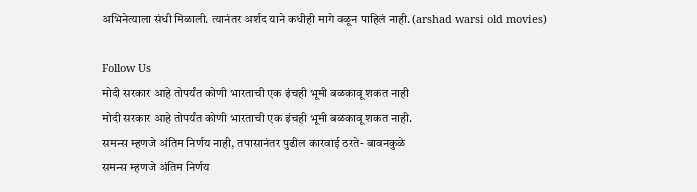अभिनेत्याला संधी मिळाली. त्यानंतर अर्शद याने कधीही मागे वळून पाहिलं नाही. (arshad warsi old movies)

Follow Us
मोदी सरकार आहे तोपर्यंत कोणी भारताची एक इंचही भूमी बळकावू शकत नाही
मोदी सरकार आहे तोपर्यंत कोणी भारताची एक इंचही भूमी बळकावू शकत नाही.
समन्स म्हणजे अंतिम निर्णय नाही, तपासानंतर पुढील कारवाई ठरते- बावनकुळे
समन्स म्हणजे अंतिम निर्णय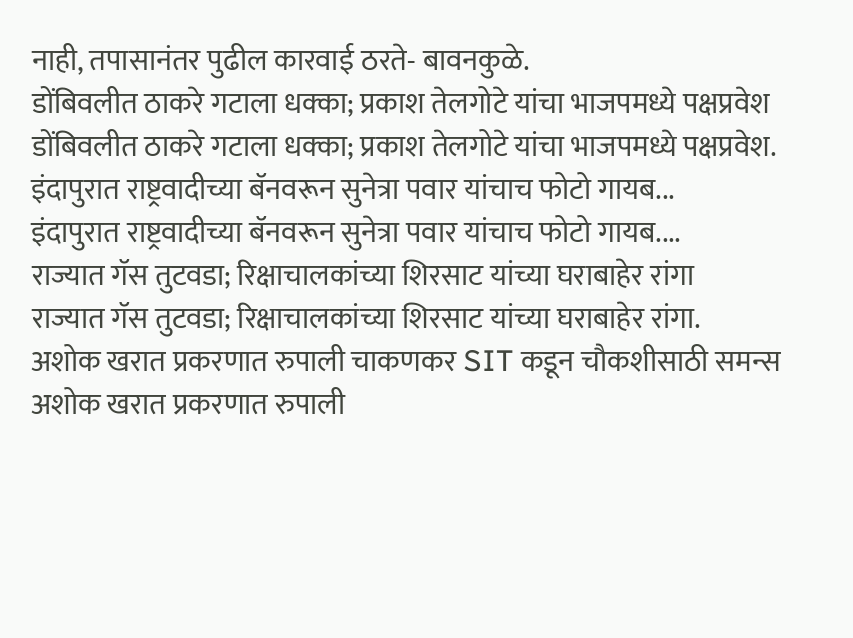नाही, तपासानंतर पुढील कारवाई ठरते- बावनकुळे.
डोंबिवलीत ठाकरे गटाला धक्का; प्रकाश तेलगोटे यांचा भाजपमध्ये पक्षप्रवेश
डोंबिवलीत ठाकरे गटाला धक्का; प्रकाश तेलगोटे यांचा भाजपमध्ये पक्षप्रवेश.
इंदापुरात राष्ट्रवादीच्या बॅनवरून सुनेत्रा पवार यांचाच फोटो गायब...
इंदापुरात राष्ट्रवादीच्या बॅनवरून सुनेत्रा पवार यांचाच फोटो गायब....
राज्यात गॅस तुटवडा; रिक्षाचालकांच्या शिरसाट यांच्या घराबाहेर रांगा
राज्यात गॅस तुटवडा; रिक्षाचालकांच्या शिरसाट यांच्या घराबाहेर रांगा.
अशोक खरात प्रकरणात रुपाली चाकणकर SIT कडून चौकशीसाठी समन्स
अशोक खरात प्रकरणात रुपाली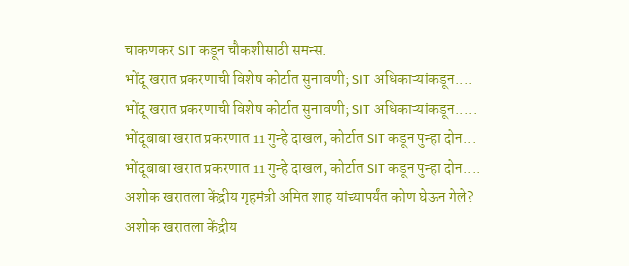चाकणकर SIT कडून चौकशीसाठी समन्स.
भोंदू खरात प्रकरणाची विशेष कोर्टात सुनावणी; SIT अधिकाऱ्यांकडून....
भोंदू खरात प्रकरणाची विशेष कोर्टात सुनावणी; SIT अधिकाऱ्यांकडून.....
भोंदूबाबा खरात प्रकरणात 11 गुन्हे दाखल, कोर्टात SIT कडून पुन्हा दोन...
भोंदूबाबा खरात प्रकरणात 11 गुन्हे दाखल, कोर्टात SIT कडून पुन्हा दोन....
अशोक खरातला केंद्रीय गृहमंत्री अमित शाह यांच्यापर्यंत कोण घेऊन गेले?
अशोक खरातला केंद्रीय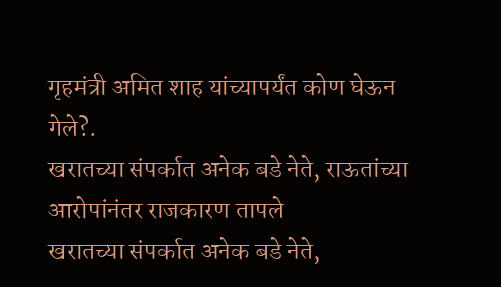गृहमंत्री अमित शाह यांच्यापर्यंत कोण घेऊन गेले?.
खरातच्या संपर्कात अनेक बडे नेते, राऊतांच्या आरोपांनंतर राजकारण तापले
खरातच्या संपर्कात अनेक बडे नेते,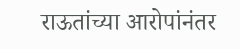राऊतांच्या आरोपांनंतर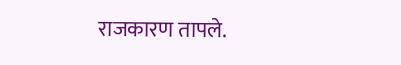राजकारण तापले.